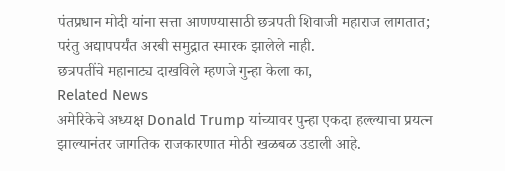पंतप्रधान मोदी यांना सत्ता आणण्यासाठी छत्रपती शिवाजी महाराज लागतात;
परंतु अद्यापपर्यंत अरबी समुद्रात स्मारक झालेले नाही.
छत्रपतींचे महानाट्य दाखविले म्हणजे गुन्हा केला का,
Related News
अमेरिकेचे अध्यक्ष Donald Trump यांच्यावर पुन्हा एकदा हल्ल्याचा प्रयत्न झाल्यानंतर जागतिक राजकारणात मोठी खळबळ उडाली आहे.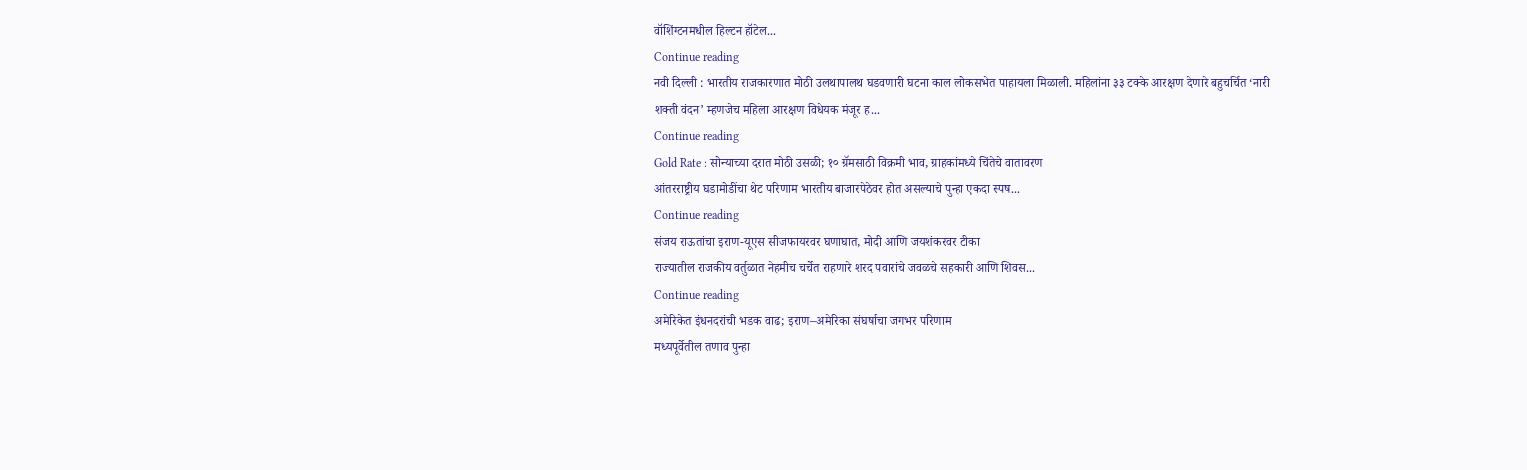वॉशिंग्टनमधील हिल्टन हॉटेल...
Continue reading
नवी दिल्ली : भारतीय राजकारणात मोठी उलथापालथ घडवणारी घटना काल लोकसभेत पाहायला मिळाली. महिलांना ३३ टक्के आरक्षण देणारे बहुचर्चित ‘नारी शक्ती वंदन’ म्हणजेच महिला आरक्षण विधेयक मंजूर ह...
Continue reading
Gold Rate : सोन्याच्या दरात मोठी उसळी; १० ग्रॅमसाठी विक्रमी भाव, ग्राहकांमध्ये चिंतेचे वातावरण
आंतरराष्ट्रीय घडामोडींचा थेट परिणाम भारतीय बाजारपेठेवर होत असल्याचे पुन्हा एकदा स्पष...
Continue reading
संजय राऊतांचा इराण-यूएस सीजफायरवर घणाघात, मोदी आणि जयशंकरवर टीका
राज्यातील राजकीय वर्तुळात नेहमीच चर्चेत राहणारे शरद पवारांचे जवळचे सहकारी आणि शिवस...
Continue reading
अमेरिकेत इंधनदरांची भडक वाढ; इराण–अमेरिका संघर्षाचा जगभर परिणाम
मध्यपूर्वेतील तणाव पुन्हा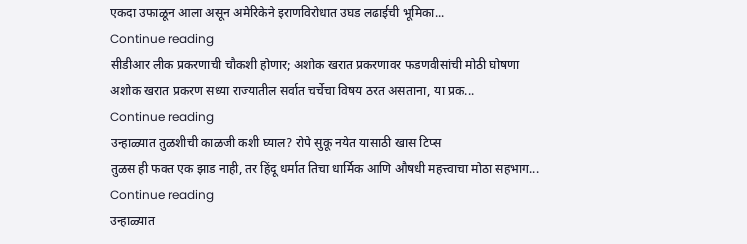एकदा उफाळून आला असून अमेरिकेने इराणविरोधात उघड लढाईची भूमिका...
Continue reading
सीडीआर लीक प्रकरणाची चौकशी होणार; अशोक खरात प्रकरणावर फडणवीसांची मोठी घोषणा
अशोक खरात प्रकरण सध्या राज्यातील सर्वात चर्चेचा विषय ठरत असताना, या प्रक...
Continue reading
उन्हाळ्यात तुळशीची काळजी कशी घ्याल? रोपे सुकू नयेत यासाठी खास टिप्स
तुळस ही फक्त एक झाड नाही, तर हिंदू धर्मात तिचा धार्मिक आणि औषधी महत्त्वाचा मोठा सहभाग...
Continue reading
उन्हाळ्यात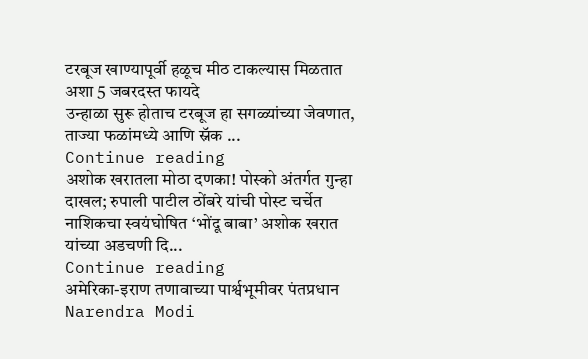टरबूज खाण्यापूर्वी हळूच मीठ टाकल्यास मिळतात अशा 5 जबरदस्त फायदे
उन्हाळा सुरू होताच टरबूज हा सगळ्यांच्या जेवणात, ताज्या फळांमध्ये आणि स्नॅक ...
Continue reading
अशोक खरातला मोठा दणका! पोस्को अंतर्गत गुन्हा दाखल; रुपाली पाटील ठोंबरे यांची पोस्ट चर्चेत
नाशिकचा स्वयंघोषित ‘भोंदू बाबा’ अशोक खरात यांच्या अडचणी दि...
Continue reading
अमेरिका-इराण तणावाच्या पार्श्वभूमीवर पंतप्रधान Narendra Modi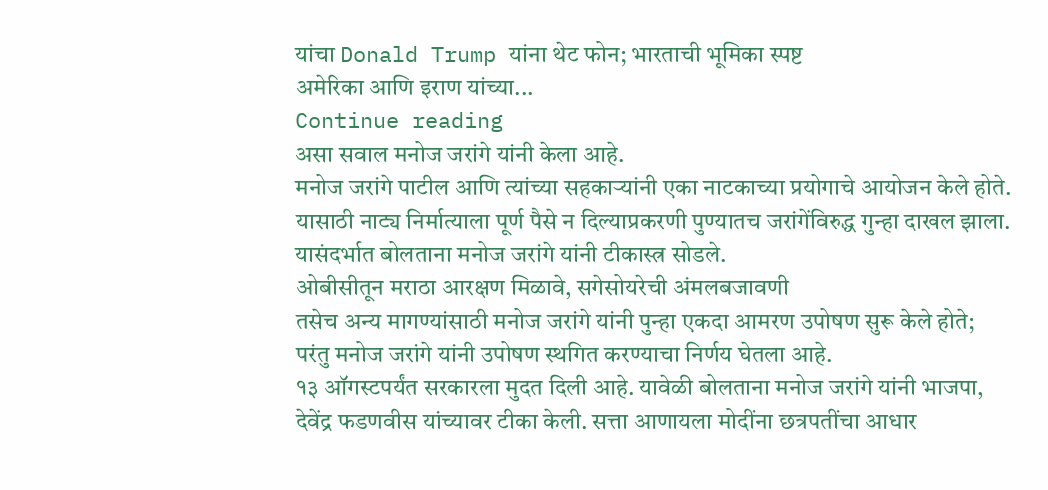यांचा Donald Trump यांना थेट फोन; भारताची भूमिका स्पष्ट
अमेरिका आणि इराण यांच्या...
Continue reading
असा सवाल मनोज जरांगे यांनी केला आहे.
मनोज जरांगे पाटील आणि त्यांच्या सहकाऱ्यांनी एका नाटकाच्या प्रयोगाचे आयोजन केले होते.
यासाठी नाट्य निर्मात्याला पूर्ण पैसे न दिल्याप्रकरणी पुण्यातच जरांगेंविरुद्ध गुन्हा दाखल झाला.
यासंदर्भात बोलताना मनोज जरांगे यांनी टीकास्त्र सोडले.
ओबीसीतून मराठा आरक्षण मिळावे, सगेसोयरेची अंमलबजावणी
तसेच अन्य मागण्यांसाठी मनोज जरांगे यांनी पुन्हा एकदा आमरण उपोषण सुरू केले होते;
परंतु मनोज जरांगे यांनी उपोषण स्थगित करण्याचा निर्णय घेतला आहे.
१३ ऑगस्टपर्यंत सरकारला मुदत दिली आहे. यावेळी बोलताना मनोज जरांगे यांनी भाजपा,
देवेंद्र फडणवीस यांच्यावर टीका केली. सत्ता आणायला मोदींना छत्रपतींचा आधार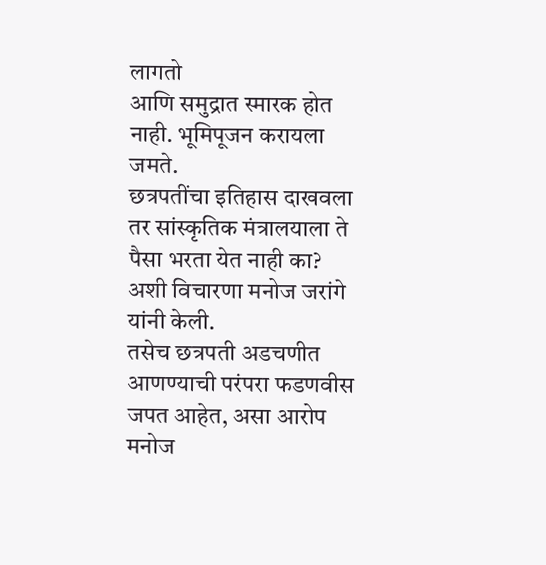लागतो
आणि समुद्रात स्मारक होत नाही. भूमिपूजन करायला जमते.
छत्रपतींचा इतिहास दाखवला तर सांस्कृतिक मंत्रालयाला ते पैसा भरता येत नाही का?
अशी विचारणा मनोज जरांगे यांनी केली.
तसेच छत्रपती अडचणीत आणण्याची परंपरा फडणवीस जपत आहेत, असा आरोप मनोज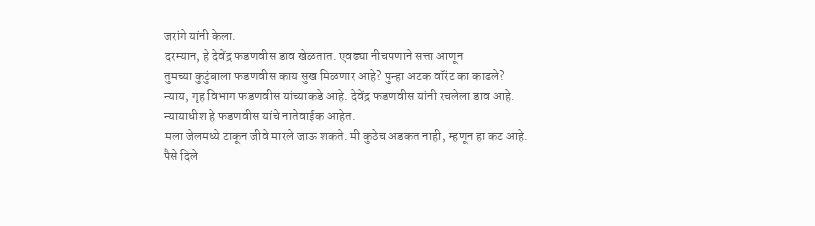जरांगे यांनी केला.
दरम्यान, हे देवेंद्र फडणवीस डाव खेळतात. एवढ्या नीचपणाने सत्ता आणून
तुमच्या कुटुंबाला फडणवीस काय सुख मिळणार आहे? पुन्हा अटक वॉरंट का काढले?
न्याय, गृह विभाग फडणवीस यांच्याकडे आहे. देवेंद्र फडणवीस यांनी रचलेला डाव आहे.
न्यायाधीश हे फडणवीस यांचे नातेवाईक आहेत.
मला जेलमध्ये टाकून जीवे मारले जाऊ शकते. मी कुठेच अडकत नाही, म्हणून हा कट आहे.
पैसे दिले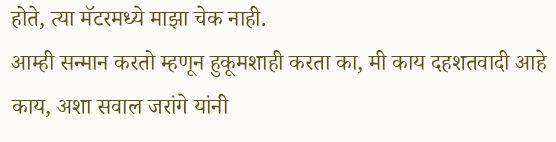होते, त्या मॅटरमध्ये माझा चेक नाही.
आम्ही सन्मान करतो म्हणून हुकूमशाही करता का, मी काय दहशतवादी आहे काय, अशा सवाल जरांगे यांनी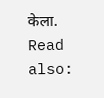केला.
Read also: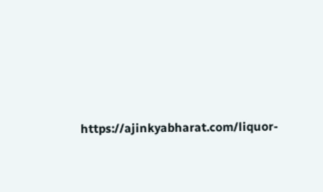https://ajinkyabharat.com/liquor-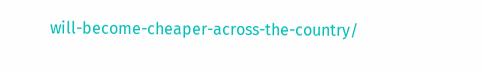will-become-cheaper-across-the-country/